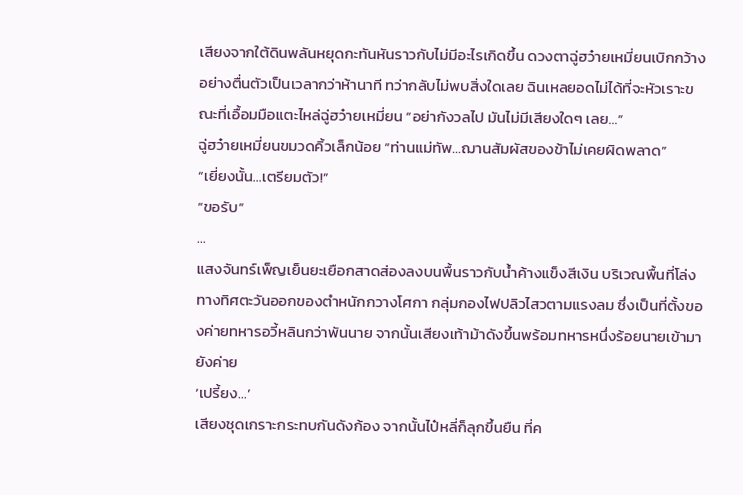เสียงจากใต้ดินพลันหยุดกะทันหันราวกับไม่มีอะไรเกิดขึ้น ดวงตาฉู่ฮว๋ายเหมี่ยนเบิกกว้างอย่างตื่นตัวเป็นเวลากว่าห้านาที ทว่ากลับไม่พบสิ่งใดเลย ฉินเหลยอดไม่ได้ที่จะหัวเราะขณะที่เอื้อมมือแตะไหล่ฉู่ฮว๋ายเหมี่ยน “อย่ากังวลไป มันไม่มีเสียงใดๆ เลย…”
ฉู่ฮว๋ายเหมี่ยนขมวดคิ้วเล็กน้อย “ท่านแม่ทัพ…ฌานสัมผัสของข้าไม่เคยผิดพลาด”
“เยี่ยงนั้น…เตรียมตัว!”
“ขอรับ”
…
แสงจันทร์เพ็ญเย็นยะเยือกสาดส่องลงบนพื้นราวกับน้ำค้างแข็งสีเงิน บริเวณพื้นที่โล่งทางทิศตะวันออกของตำหนักกวางโศกา กลุ่มกองไฟปลิวไสวตามแรงลม ซึ่งเป็นที่ตั้งของค่ายทหารอวี้หลินกว่าพันนาย จากนั้นเสียงเท้าม้าดังขึ้นพร้อมทหารหนึ่งร้อยนายเข้ามายังค่าย
‘เปรี้ยง…’
เสียงชุดเกราะกระทบกันดังก้อง จากนั้นไป๋หลี่ก็ลุกขึ้นยืน ที่ค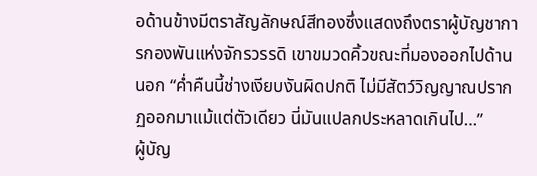อด้านข้างมีตราสัญลักษณ์สีทองซึ่งแสดงถึงตราผู้บัญชาการกองพันแห่งจักรวรรดิ เขาขมวดคิ้วขณะที่มองออกไปด้านนอก “ค่ำคืนนี้ช่างเงียบงันผิดปกติ ไม่มีสัตว์วิญญาณปรากฏออกมาแม้แต่ตัวเดียว นี่มันแปลกประหลาดเกินไป…”
ผู้บัญ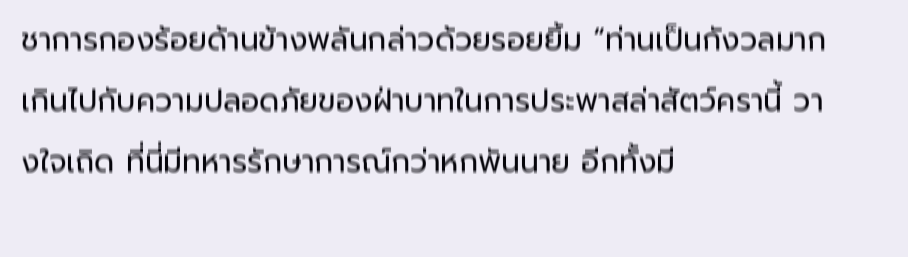ชาการกองร้อยด้านข้างพลันกล่าวด้วยรอยยิ้ม “ท่านเป็นกังวลมากเกินไปกับความปลอดภัยของฝ่าบาทในการประพาสล่าสัตว์ครานี้ วางใจเถิด ที่นี่มีทหารรักษาการณ์กว่าหกพันนาย อีกทั้งมี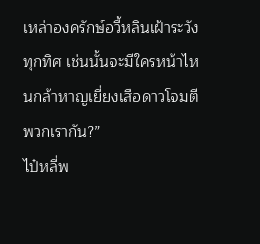เหล่าองครักษ์อวี้หลินเฝ้าระวังทุกทิศ เช่นนั้นจะมีใครหน้าไหนกล้าหาญเยี่ยงเสือดาวโจมตีพวกเรากัน?”
ไป๋หลี่พ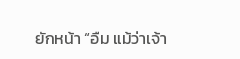ยักหน้า “อืม แม้ว่าเจ้า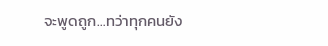จะพูดถูก…ทว่าทุกคนยัง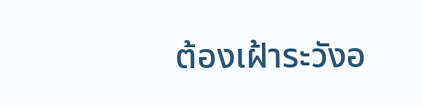ต้องเฝ้าระวังอ